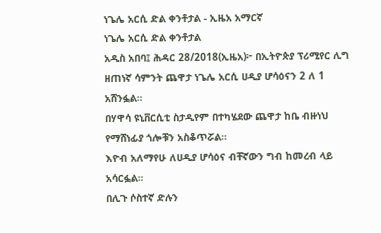ነጌሌ አርሲ ድል ቀንቶታል - ኢዜአ አማርኛ
ነጌሌ አርሲ ድል ቀንቶታል
አዲስ አበባ፤ ሕዳር 28/2018(ኢዜአ)፦ በኢትዮጵያ ፕሪሚየር ሊግ ዘጠነኛ ሳምንት ጨዋታ ነጌሌ አርሲ ሀዲያ ሆሳዕናን 2 ለ 1 አሸንፏል።
በሃዋሳ ዩኒቨርሲቲ ስታዲየም በተካሄደው ጨዋታ ከቤ ብዙነህ የማሸነፊያ ጎሎቹን አስቆጥሯል።
እዮብ አለማየሁ ለሀዲያ ሆሳዕና ብቸኛውን ግብ ከመረብ ላይ አሳርፏል።
በሊጉ ሶስተኛ ድሉን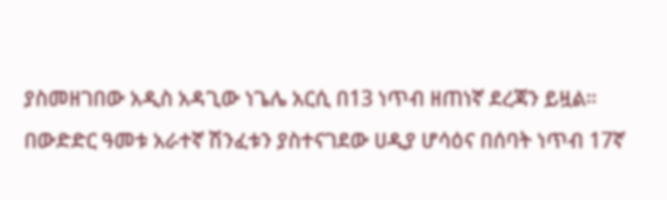ያስመዘገበው አዲስ አዳጊው ነጌሌ አርሲ በ13 ነጥብ ዘጠነኛ ደረጃን ይዟል።
በውድድር ዓመቱ አራተኛ ሽንፈቱን ያስተናገደው ሀዲያ ሆሳዕና በሰባት ነጥብ 17ኛ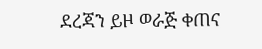ደረጃን ይዞ ወራጅ ቀጠና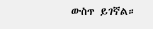ውስጥ ይገኛል።